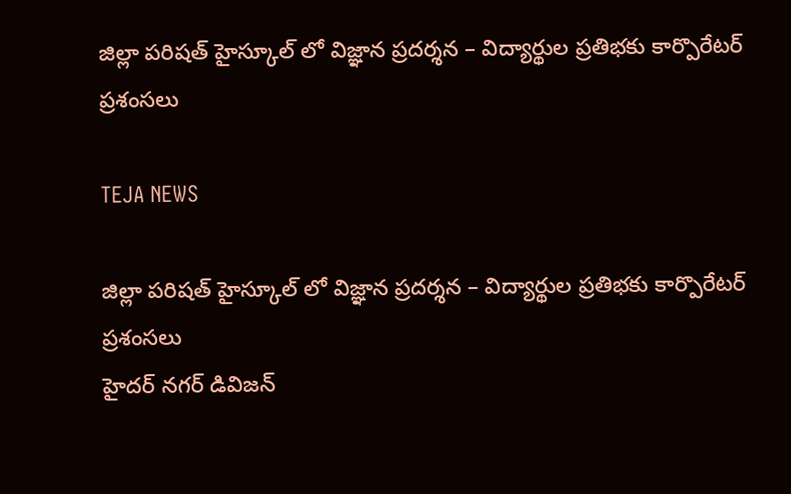జిల్లా పరిషత్ హైస్కూల్ లో విజ్ఞాన ప్రదర్శన – విద్యార్థుల ప్రతిభకు కార్పొరేటర్ ప్రశంసలు

TEJA NEWS

జిల్లా పరిషత్ హైస్కూల్ లో విజ్ఞాన ప్రదర్శన – విద్యార్థుల ప్రతిభకు కార్పొరేటర్ ప్రశంసలు
హైదర్ నగర్ డివిజన్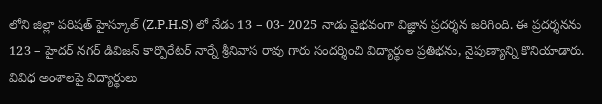లోని జిల్లా పరిషత్ హైస్కూల్ (Z.P.H.S) లో నేడు 13 – 03- 2025 నాడు వైభవంగా విజ్ఞాన ప్రదర్శన జరిగింది. ఈ ప్రదర్శనను 123 – హైదర్ నగర్ డివిజన్ కార్పొరేటర్ నార్నే శ్రీనివాస రావు గారు సందర్శించి విద్యార్థుల ప్రతిభను, నైపుణ్యాన్ని కొనియాడారు.
వివిధ అంశాలపై విద్యార్థులు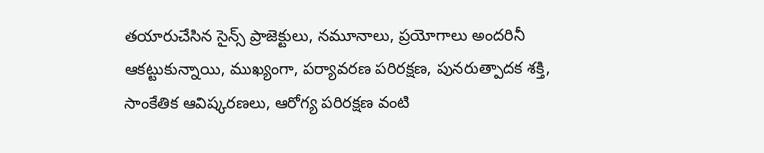తయారుచేసిన సైన్స్ ప్రాజెక్టులు, నమూనాలు, ప్రయోగాలు అందరినీ ఆకట్టుకున్నాయి, ముఖ్యంగా, పర్యావరణ పరిరక్షణ, పునరుత్పాదక శక్తి, సాంకేతిక ఆవిష్కరణలు, ఆరోగ్య పరిరక్షణ వంటి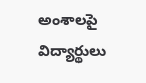అంశాలపై విద్యార్థులు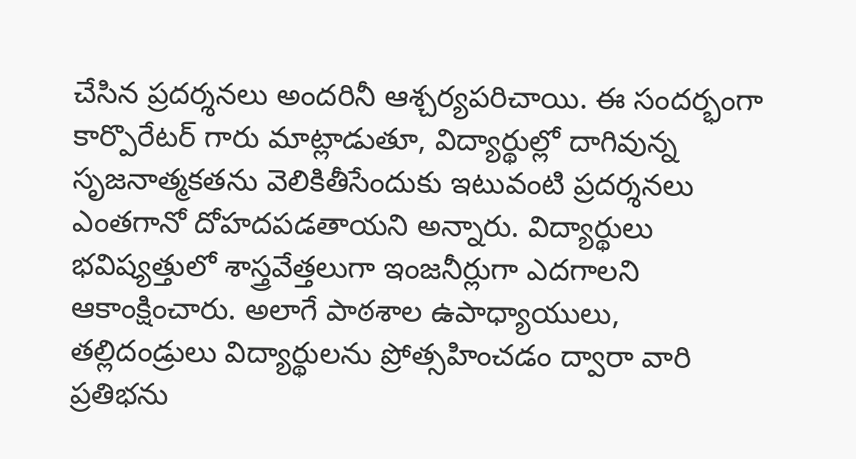చేసిన ప్రదర్శనలు అందరినీ ఆశ్చర్యపరిచాయి. ఈ సందర్భంగా కార్పొరేటర్ గారు మాట్లాడుతూ, విద్యార్థుల్లో దాగివున్న సృజనాత్మకతను వెలికితీసేందుకు ఇటువంటి ప్రదర్శనలు ఎంతగానో దోహదపడతాయని అన్నారు. విద్యార్థులు భవిష్యత్తులో శాస్త్రవేత్తలుగా ఇంజనీర్లుగా ఎదగాలని ఆకాంక్షించారు. అలాగే పాఠశాల ఉపాధ్యాయులు, తల్లిదండ్రులు విద్యార్థులను ప్రోత్సహించడం ద్వారా వారి ప్రతిభను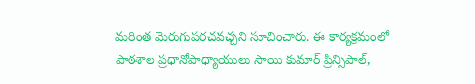మరింత మెరుగుపరచవచ్చని సూచించారు. ఈ కార్యక్రమంలో పాఠశాల ప్రధానోపాధ్యాయులు సాయి కుమార్ ప్రిన్సిపాల్,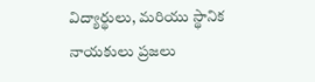విద్యార్థులు, మరియు స్థానిక నాయకులు ప్రజలు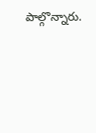పాల్గొన్నారు.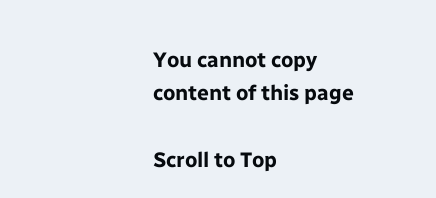You cannot copy content of this page

Scroll to Top